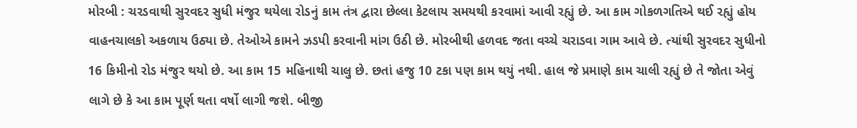મોરબી : ચરડવાથી સુરવદર સુધી મંજુર થયેલા રોડનું કામ તંત્ર દ્વારા છેલ્લા કેટલાય સમયથી કરવામાં આવી રહ્યું છે. આ કામ ગોકળગતિએ થઈ રહ્યું હોય વાહનચાલકો અકળાય ઉઠ્યા છે. તેઓએ કામને ઝડપી કરવાની માંગ ઉઠી છે. મોરબીથી હળવદ જતા વચ્ચે ચરાડવા ગામ આવે છે. ત્યાંથી સુરવદર સુધીનો 16 કિમીનો રોડ મંજુર થયો છે. આ કામ 15 મહિનાથી ચાલુ છે. છતાં હજુ 10 ટકા પણ કામ થયું નથી. હાલ જે પ્રમાણે કામ ચાલી રહ્યું છે તે જોતા એવું લાગે છે કે આ કામ પૂર્ણ થતા વર્ષો લાગી જશે. બીજી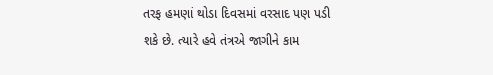તરફ હમણાં થોડા દિવસમાં વરસાદ પણ પડી શકે છે. ત્યારે હવે તંત્રએ જાગીને કામ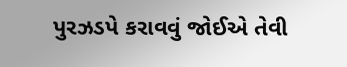પુરઝડપે કરાવવું જોઈએ તેવી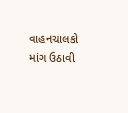વાહનચાલકો માંગ ઉઠાવી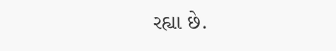રહ્યા છે.